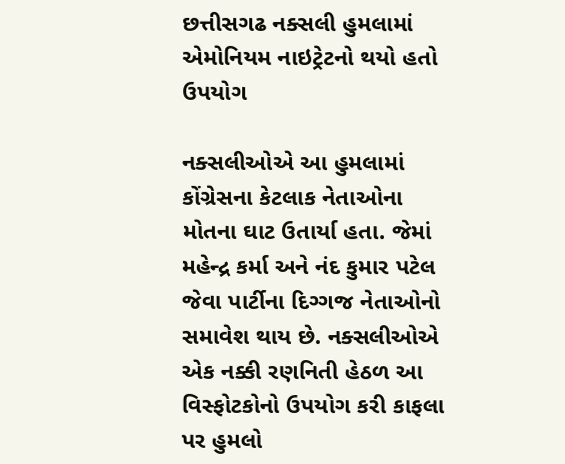છત્તીસગઢ નક્સલી હુમલામાં એમોનિયમ નાઇટ્રેટનો થયો હતો ઉપયોગ

નક્સલીઓએ આ હુમલામાં કોંગ્રેસના કેટલાક નેતાઓના મોતના ઘાટ ઉતાર્યા હતા. જેમાં મહેન્દ્ર કર્મા અને નંદ કુમાર પટેલ જેવા પાર્ટીના દિગ્ગજ નેતાઓનો સમાવેશ થાય છે. નક્સલીઓએ એક નક્કી રણનિતી હેઠળ આ વિસ્ફોટકોનો ઉપયોગ કરી કાફલા પર હુમલો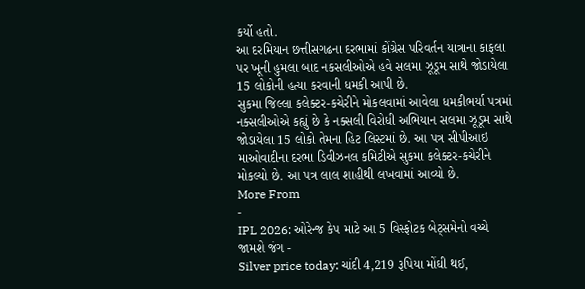કર્યો હતો.
આ દરમિયાન છત્તીસગઢના દરભામાં કોંગ્રેસ પરિવર્તન યાત્રાના કાફલા પર ખૂની હુમલા બાદ નકસલીઓએ હવે સલમા ઝૂડૂમ સાથે જોડાયેલા 15 લોકોની હત્યા કરવાની ધમકી આપી છે.
સુકમા જિલ્લા કલેક્ટર-કચેરીને મોકલવામાં આવેલા ધમકીભર્યા પત્રમાં નક્સલીઓએ કહ્યું છે કે નક્સલી વિરોધી અભિયાન સલમા ઝૂડૂમ સાથે જોડાયેલા 15 લોકો તેમના હિટ લિસ્ટમાં છે. આ પત્ર સીપીઆઇ માઓવાદીના દરભા ડિવીઝનલ કમિટીએ સુકમા કલેક્ટર-કચેરીને મોકલ્યો છે. આ પત્ર લાલ શાહીથી લખવામાં આવ્યો છે.
More From
-
IPL 2026: ઓરેન્જ કેપ માટે આ 5 વિસ્ફોટક બેટ્સમેનો વચ્ચે જામશે જંગ -
Silver price today: ચાંદી 4,219 રૂપિયા મોંઘી થઈ,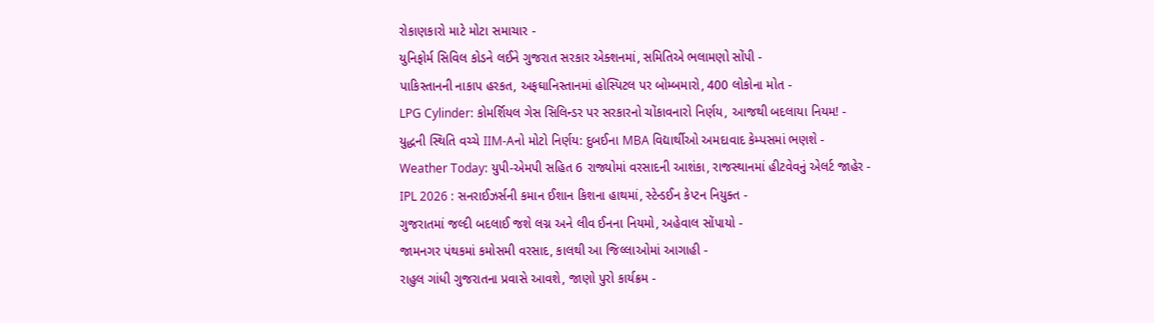રોકાણકારો માટે મોટા સમાચાર -
યુનિફોર્મ સિવિલ કોડને લઈને ગુજરાત સરકાર એક્શનમાં, સમિતિએ ભલામણો સોંપી -
પાકિસ્તાનની નાકાપ હરકત, અફઘાનિસ્તાનમાં હોસ્પિટલ પર બોમ્બમારો, 400 લોકોના મોત -
LPG Cylinder: કોમર્શિયલ ગેસ સિલિન્ડર પર સરકારનો ચોંકાવનારો નિર્ણય, આજથી બદલાયા નિયમ! -
યુદ્ધની સ્થિતિ વચ્ચે IIM-Aનો મોટો નિર્ણય: દુબઈના MBA વિદ્યાર્થીઓ અમદાવાદ કેમ્પસમાં ભણશે -
Weather Today: યુપી-એમપી સહિત 6 રાજ્યોમાં વરસાદની આશંકા, રાજસ્થાનમાં હીટવેવનું એલર્ટ જાહેર -
IPL 2026 : સનરાઈઝર્સની કમાન ઈશાન કિશના હાથમાં, સ્ટેન્ડઈન કેપ્ટન નિયુક્ત -
ગુજરાતમાં જલ્દી બદલાઈ જશે લગ્ન અને લીવ ઈનના નિયમો, અહેવાલ સોંપાયો -
જામનગર પંથકમાં કમોસમી વરસાદ, કાલથી આ જિલ્લાઓમાં આગાહી -
રાહુલ ગાંધી ગુજરાતના પ્રવાસે આવશે, જાણો પુરો કાર્યક્રમ -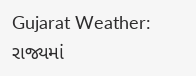Gujarat Weather: રાજ્યમાં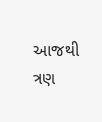આજથી ત્રણ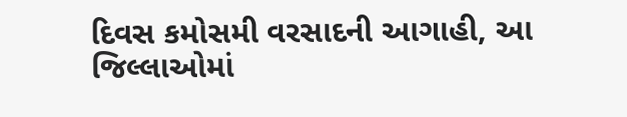દિવસ કમોસમી વરસાદની આગાહી, આ જિલ્લાઓમાં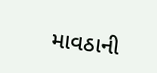માવઠાની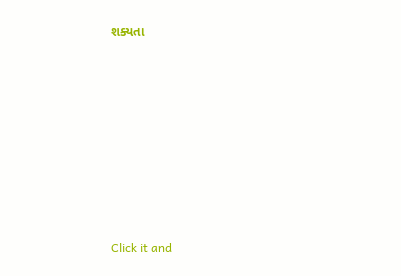શક્યતા








Click it and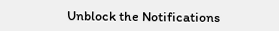Unblock the Notifications